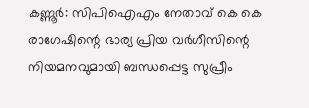കണ്ണൂർ: സിപിഐഎം നേതാവ് കെ കെ രാഗേഷിന്റെ ഭാര്യ പ്രിയ വർഗീസിന്റെ നിയമനവുമായി ബന്ധപ്പെട്ട സുപ്രീം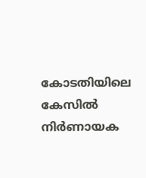കോടതിയിലെ കേസിൽ നിർണായക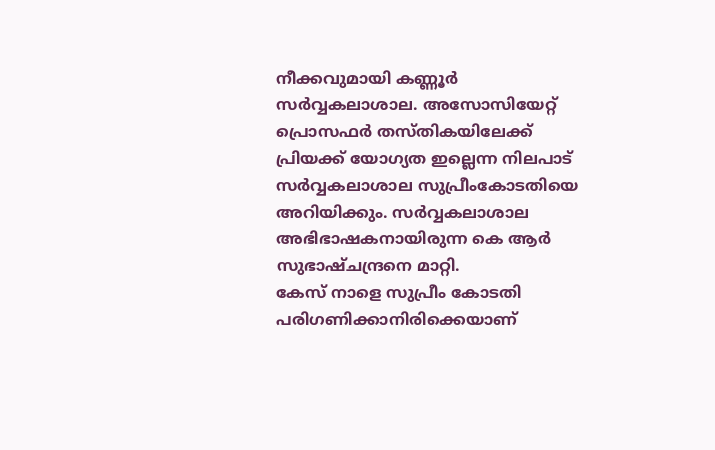നീക്കവുമായി കണ്ണൂർ സർവ്വകലാശാല. അസോസിയേറ്റ് പ്രൊസഫർ തസ്തികയിലേക്ക് പ്രിയക്ക് യോഗ്യത ഇല്ലെന്ന നിലപാട് സർവ്വകലാശാല സുപ്രീംകോടതിയെ അറിയിക്കും. സർവ്വകലാശാല അഭിഭാഷകനായിരുന്ന കെ ആർ സുഭാഷ്ചന്ദ്രനെ മാറ്റി.
കേസ് നാളെ സുപ്രീം കോടതി പരിഗണിക്കാനിരിക്കെയാണ്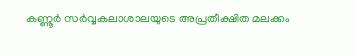കണ്ണൂർ സർവ്വകലാശാലയുടെ അപ്രതീക്ഷിത മലക്കം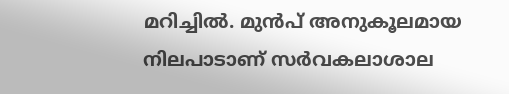മറിച്ചിൽ. മുൻപ് അനുകൂലമായ നിലപാടാണ് സർവകലാശാല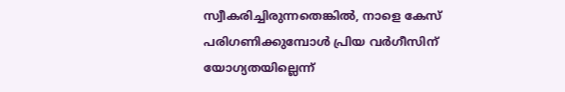സ്വീകരിച്ചിരുന്നതെങ്കിൽ, നാളെ കേസ് പരിഗണിക്കുമ്പോൾ പ്രിയ വർഗീസിന് യോഗ്യതയില്ലെന്ന്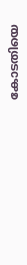കോടതിയെ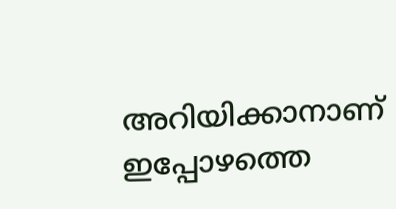അറിയിക്കാനാണ് ഇപ്പോഴത്തെ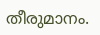തീരുമാനം.